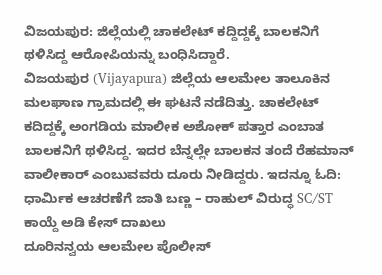ವಿಜಯಪುರ: ಜಿಲ್ಲೆಯಲ್ಲಿ ಚಾಕಲೇಟ್ ಕದ್ದಿದ್ದಕ್ಕೆ ಬಾಲಕನಿಗೆ ಥಳಿಸಿದ್ದ ಆರೋಪಿಯನ್ನು ಬಂಧಿಸಿದ್ದಾರೆ.
ವಿಜಯಪುರ (Vijayapura) ಜಿಲ್ಲೆಯ ಆಲಮೇಲ ತಾಲೂಕಿನ ಮಲಘಾಣ ಗ್ರಾಮದಲ್ಲಿ ಈ ಘಟನೆ ನಡೆದಿತ್ತು. ಚಾಕಲೇಟ್ ಕದಿದ್ದಕ್ಕೆ ಅಂಗಡಿಯ ಮಾಲೀಕ ಅಶೋಕ್ ಪತ್ತಾರ ಎಂಬಾತ ಬಾಲಕನಿಗೆ ಥಳಿಸಿದ್ದ. ಇದರ ಬೆನ್ನಲ್ಲೇ ಬಾಲಕನ ತಂದೆ ರೆಹಮಾನ್ ವಾಲೀಕಾರ್ ಎಂಬುವವರು ದೂರು ನೀಡಿದ್ದರು. ಇದನ್ನೂ ಓದಿ: ಧಾರ್ಮಿಕ ಆಚರಣೆಗೆ ಜಾತಿ ಬಣ್ಣ – ರಾಹುಲ್ ವಿರುದ್ಧ SC/ST ಕಾಯ್ದೆ ಅಡಿ ಕೇಸ್ ದಾಖಲು
ದೂರಿನನ್ವಯ ಆಲಮೇಲ ಪೊಲೀಸ್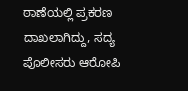ಠಾಣೆಯಲ್ಲಿ ಪ್ರಕರಣ ದಾಖಲಾಗಿದ್ದು, ಸದ್ಯ ಪೊಲೀಸರು ಆರೋಪಿ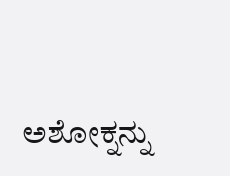ಅಶೋಕ್ನನ್ನು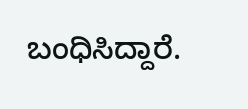ಬಂಧಿಸಿದ್ದಾರೆ.